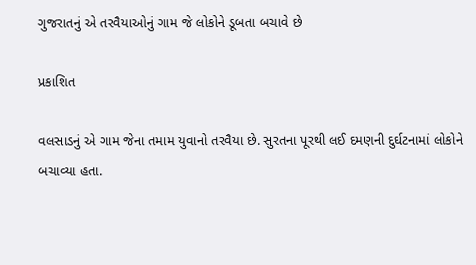ગુજરાતનું એ તરવૈયાઓનું ગામ જે લોકોને ડૂબતા બચાવે છે

પ્રકાશિત

વલસાડનું એ ગામ જેના તમામ યુવાનો તરવૈયા છે. સુરતના પૂરથી લઈ દમણની દુર્ઘટનામાં લોકોને બચાવ્યા હતા.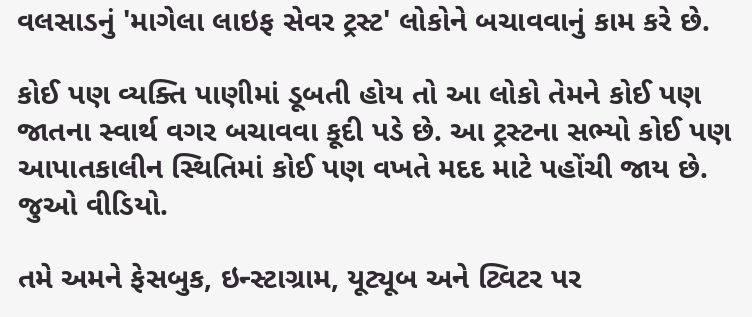વલસાડનું 'માગેલા લાઇફ સેવર ટ્રસ્ટ' લોકોને બચાવવાનું કામ કરે છે.

કોઈ પણ વ્યક્તિ પાણીમાં ડૂબતી હોય તો આ લોકો તેમને કોઈ પણ જાતના સ્વાર્થ વગર બચાવવા કૂદી પડે છે. આ ટ્રસ્ટના સભ્યો કોઈ પણ આપાતકાલીન સ્થિતિમાં કોઈ પણ વખતે મદદ માટે પહોંચી જાય છે. જુઓ વીડિયો.

તમે અમને ફેસબુક, ઇન્સ્ટાગ્રામ, યૂટ્યૂબ અને ટ્વિટર પર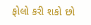ફોલો કરી શકો છો